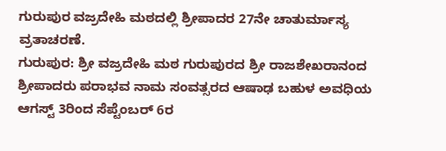ಗುರುಪುರ ವಜ್ರದೇಹಿ ಮಠದಲ್ಲಿ ಶ್ರೀಪಾದರ 27ನೇ ಚಾತುರ್ಮಾಸ್ಯ ವ್ರತಾಚರಣೆ.
ಗುರುಪುರ: ಶ್ರೀ ವಜ್ರದೇಹಿ ಮಠ ಗುರುಪುರದ ಶ್ರೀ ರಾಜಶೇಖರಾನಂದ ಶ್ರೀಪಾದರು ಪರಾಭವ ನಾಮ ಸಂವತ್ಸರದ ಆಷಾಢ ಬಹುಳ ಅವಧಿಯ ಆಗಸ್ಟ್ 3ರಿಂದ ಸೆಪ್ಟೆಂಬರ್ 6ರ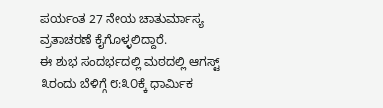ಪರ್ಯಂತ 27 ನೇಯ ಚಾತುರ್ಮಾಸ್ಯ ವ್ರತಾಚರಣೆ ಕೈಗೊಳ್ಳಲಿದ್ದಾರೆ.
ಈ ಶುಭ ಸಂದರ್ಭದಲ್ಲಿ ಮಠದಲ್ಲಿ ಆಗಸ್ಟ್ ೩ರಂದು ಬೆಳಿಗ್ಗೆ ೮:೩೦ಕ್ಕೆ ಧಾರ್ಮಿಕ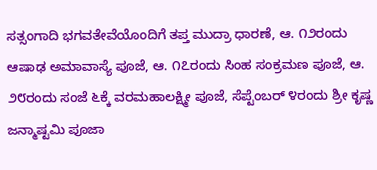ಸತ್ಸಂಗಾದಿ ಭಗವತೇವೆಯೊಂದಿಗೆ ತಪ್ತ ಮುದ್ರಾ ಧಾರಣೆ, ಆ. ೧೨ರಂದು ಆಷಾಢ ಅಮಾವಾಸ್ಯೆ ಪೂಜೆ, ಆ. ೧೭ರಂದು ಸಿಂಹ ಸಂಕ್ರಮಣ ಪೂಜೆ, ಆ. ೨೮ರಂದು ಸಂಜೆ ೬ಕ್ಕೆ ವರಮಹಾಲಕ್ಷ್ಮೀ ಪೂಜೆ, ಸೆಪ್ಟೆಂಬರ್ ೪ರಂದು ಶ್ರೀ ಕೃಷ್ಣ ಜನ್ಮಾಷ್ಟಮಿ ಪೂಜಾ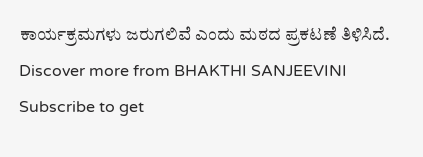ಕಾರ್ಯಕ್ರಮಗಳು ಜರುಗಲಿವೆ ಎಂದು ಮಠದ ಪ್ರಕಟಣೆ ತಿಳಿಸಿದೆ.
Discover more from BHAKTHI SANJEEVINI
Subscribe to get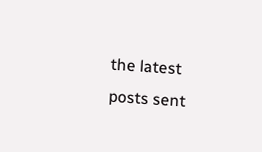the latest posts sent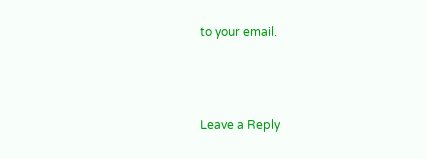to your email.



Leave a Reply